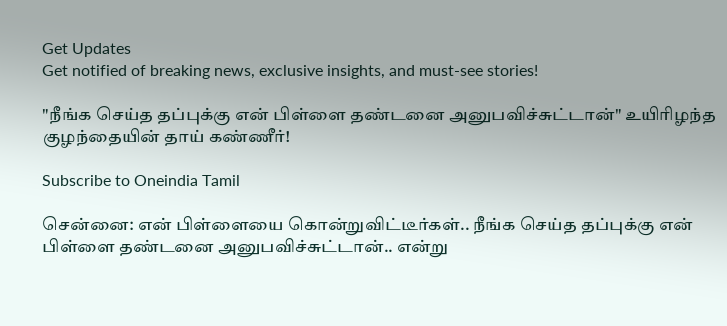Get Updates
Get notified of breaking news, exclusive insights, and must-see stories!

"நீங்க செய்த தப்புக்கு என் பிள்ளை தண்டனை அனுபவிச்சுட்டான்" உயிரிழந்த குழந்தையின் தாய் கண்ணீர்!

Subscribe to Oneindia Tamil

சென்னை: என் பிள்ளையை கொன்றுவிட்டீர்கள்.. நீங்க செய்த தப்புக்கு என் பிள்ளை தண்டனை அனுபவிச்சுட்டான்.. என்று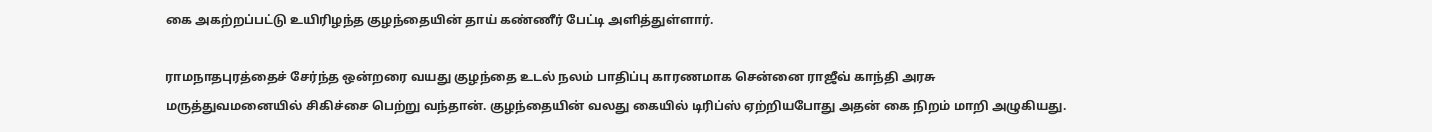கை அகற்றப்பட்டு உயிரிழந்த குழந்தையின் தாய் கண்ணீர் பேட்டி அளித்துள்ளார்.

ராமநாதபுரத்தைச் சேர்ந்த ஒன்றரை வயது குழந்தை உடல் நலம் பாதிப்பு காரணமாக சென்னை ராஜீவ் காந்தி அரசு மருத்துவமனையில் சிகிச்சை பெற்று வந்தான். குழந்தையின் வலது கையில் டிரிப்ஸ் ஏற்றியபோது அதன் கை நிறம் மாறி அழுகியது.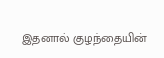இதனால் குழந்தையின்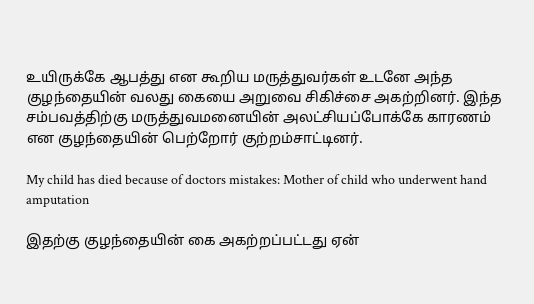உயிருக்கே ஆபத்து என கூறிய மருத்துவர்கள் உடனே அந்த குழந்தையின் வலது கையை அறுவை சிகிச்சை அகற்றினர். இந்த சம்பவத்திற்கு மருத்துவமனையின் அலட்சியப்போக்கே காரணம் என குழந்தையின் பெற்றோர் குற்றம்சாட்டினர்.

My child has died because of doctors mistakes: Mother of child who underwent hand amputation

இதற்கு குழந்தையின் கை அகற்றப்பட்டது ஏன்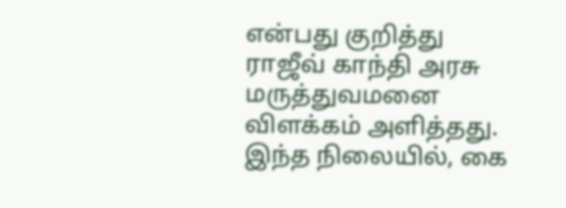என்பது குறித்து ராஜீவ் காந்தி அரசு மருத்துவமனை விளக்கம் அளித்தது. இந்த நிலையில், கை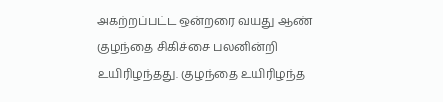அகற்றப்பட்ட ஒன்றரை வயது ஆண் குழந்தை சிகிச்சை பலனின்றி உயிரிழந்தது. குழந்தை உயிரிழந்த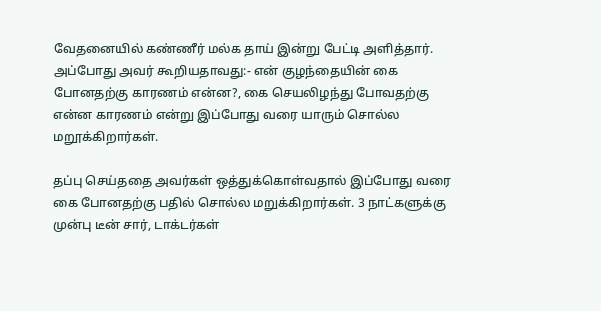வேதனையில் கண்ணீர் மல்க தாய் இன்று பேட்டி அளித்தார். அப்போது அவர் கூறியதாவது:- என் குழந்தையின் கை போனதற்கு காரணம் என்ன?, கை செயலிழந்து போவதற்கு என்ன காரணம் என்று இப்போது வரை யாரும் சொல்ல மறூக்கிறார்கள்.

தப்பு செய்ததை அவர்கள் ஒத்துக்கொள்வதால் இப்போது வரை கை போனதற்கு பதில் சொல்ல மறுக்கிறார்கள். 3 நாட்களுக்கு முன்பு டீன் சார், டாக்டர்கள்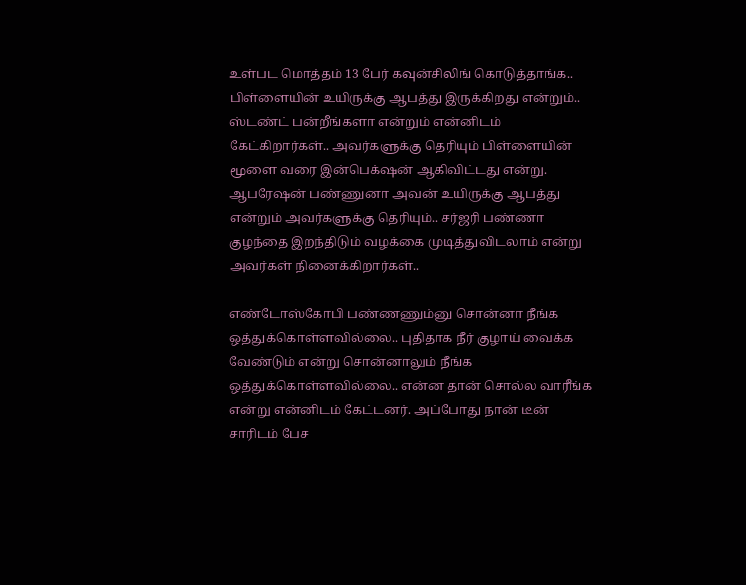உள்பட மொத்தம் 13 பேர் கவுன்சிலிங் கொடுத்தாங்க.. பிள்ளையின் உயிருக்கு ஆபத்து இருக்கிறது என்றும்.. ஸ்டண்ட் பன்றீங்களா என்றும் என்னிடம் கேட்கிறார்கள்.. அவர்களுக்கு தெரியும் பிள்ளையின் மூளை வரை இன்பெக்‌ஷன் ஆகிவிட்டது என்று. ஆபரேஷன் பண்ணுனா அவன் உயிருக்கு ஆபத்து என்றும் அவர்களுக்கு தெரியும்.. சர்ஜரி பண்ணா குழந்தை இறந்திடும் வழக்கை முடித்துவிடலாம் என்று அவர்கள் நினைக்கிறார்கள்..

எண்டோஸ்கோபி பண்ணணும்னு சொன்னா நீங்க ஒத்துக்கொள்ளவில்லை.. புதிதாக நீர் குழாய் வைக்க வேண்டும் என்று சொன்னாலும் நீங்க ஒத்துக்கொள்ளவில்லை.. என்ன தான் சொல்ல வாரீங்க என்று என்னிடம் கேட்டனர். அப்போது நான் டீன் சாரிடம் பேச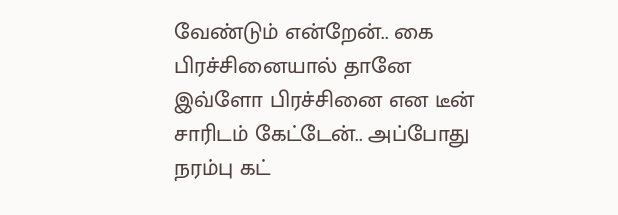வேண்டும் என்றேன்.. கை பிரச்சினையால் தானே இவ்ளோ பிரச்சினை என டீன் சாரிடம் கேட்டேன்.. அப்போது நரம்பு கட்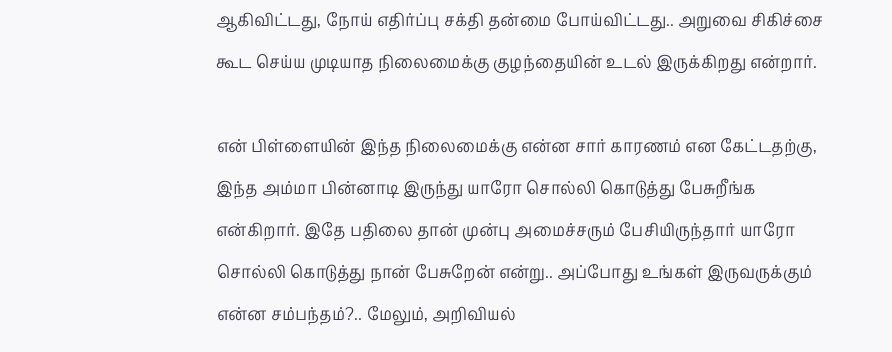ஆகிவிட்டது, நோய் எதிர்ப்பு சக்தி தன்மை போய்விட்டது.. அறுவை சிகிச்சை கூட செய்ய முடியாத நிலைமைக்கு குழந்தையின் உடல் இருக்கிறது என்றார்.

என் பிள்ளையின் இந்த நிலைமைக்கு என்ன சார் காரணம் என கேட்டதற்கு, இந்த அம்மா பின்னாடி இருந்து யாரோ சொல்லி கொடுத்து பேசுறீங்க என்கிறார். இதே பதிலை தான் முன்பு அமைச்சரும் பேசியிருந்தார் யாரோ சொல்லி கொடுத்து நான் பேசுறேன் என்று.. அப்போது உங்கள் இருவருக்கும் என்ன சம்பந்தம்?.. மேலும், அறிவியல்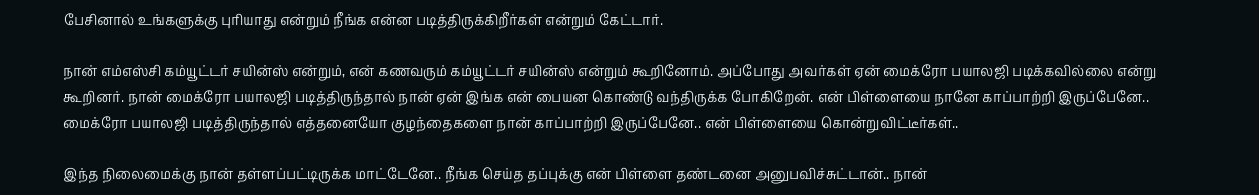பேசினால் உங்களுக்கு புரியாது என்றும் நீங்க என்ன படித்திருக்கிறீர்கள் என்றும் கேட்டார்.

நான் எம்எஸ்சி கம்யூட்டர் சயின்ஸ் என்றும், என் கணவரும் கம்யூட்டர் சயின்ஸ் என்றும் கூறினோம். அப்போது அவர்கள் ஏன் மைக்ரோ பயாலஜி படிக்கவில்லை என்று கூறினர். நான் மைக்ரோ பயாலஜி படித்திருந்தால் நான் ஏன் இங்க என் பையன கொண்டு வந்திருக்க போகிறேன். என் பிள்ளையை நானே காப்பாற்றி இருப்பேனே.. மைக்ரோ பயாலஜி படித்திருந்தால் எத்தனையோ குழந்தைகளை நான் காப்பாற்றி இருப்பேனே.. என் பிள்ளையை கொன்றுவிட்டீர்கள்..

இந்த நிலைமைக்கு நான் தள்ளப்பட்டிருக்க மாட்டேனே.. நீங்க செய்த தப்புக்கு என் பிள்ளை தண்டனை அனுபவிச்சுட்டான்.. நான்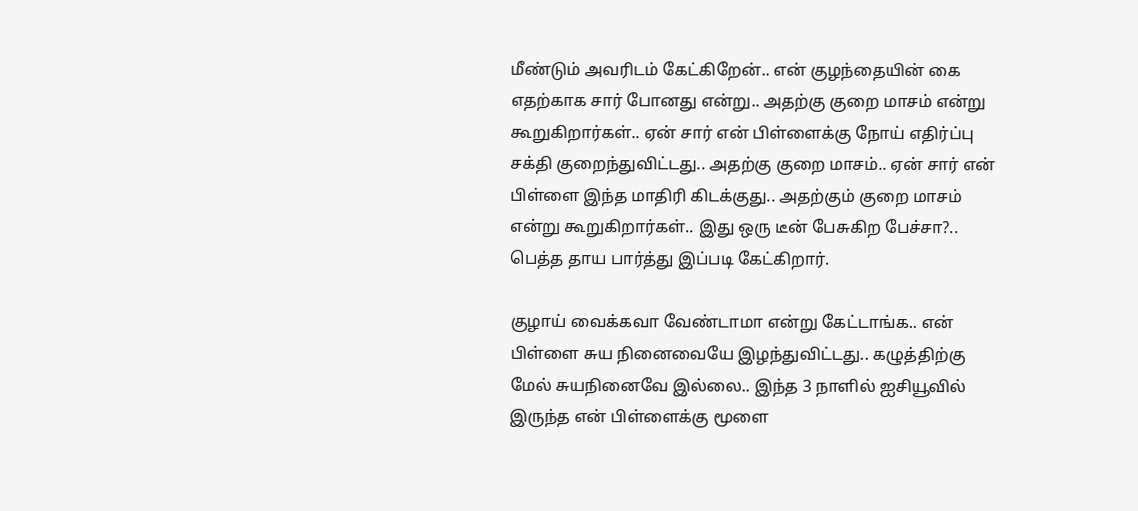மீண்டும் அவரிடம் கேட்கிறேன்.. என் குழந்தையின் கை எதற்காக சார் போனது என்று.. அதற்கு குறை மாசம் என்று கூறுகிறார்கள்.. ஏன் சார் என் பிள்ளைக்கு நோய் எதிர்ப்பு சக்தி குறைந்துவிட்டது.. அதற்கு குறை மாசம்.. ஏன் சார் என் பிள்ளை இந்த மாதிரி கிடக்குது.. அதற்கும் குறை மாசம் என்று கூறுகிறார்கள்.. இது ஒரு டீன் பேசுகிற பேச்சா?.. பெத்த தாய பார்த்து இப்படி கேட்கிறார்.

குழாய் வைக்கவா வேண்டாமா என்று கேட்டாங்க.. என் பிள்ளை சுய நினைவையே இழந்துவிட்டது.. கழுத்திற்கு மேல் சுயநினைவே இல்லை.. இந்த 3 நாளில் ஐசியூவில் இருந்த என் பிள்ளைக்கு மூளை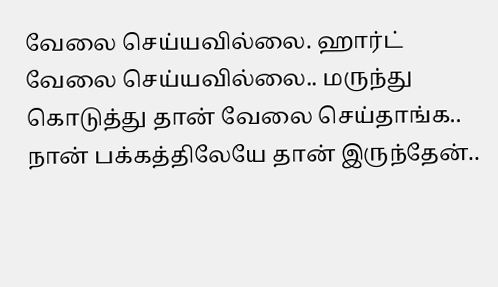வேலை செய்யவில்லை. ஹார்ட் வேலை செய்யவில்லை.. மருந்து கொடுத்து தான் வேலை செய்தாங்க.. நான் பக்கத்திலேயே தான் இருந்தேன்..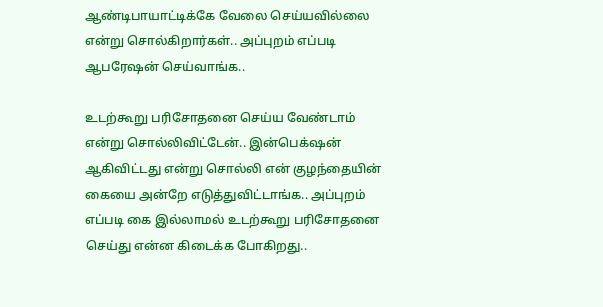ஆண்டிபாயாட்டிக்கே வேலை செய்யவில்லை என்று சொல்கிறார்கள்.. அப்புறம் எப்படி ஆபரேஷன் செய்வாங்க..

உடற்கூறு பரிசோதனை செய்ய வேண்டாம் என்று சொல்லிவிட்டேன்.. இன்பெக்‌ஷன் ஆகிவிட்டது என்று சொல்லி என் குழந்தையின் கையை அன்றே எடுத்துவிட்டாங்க.. அப்புறம் எப்படி கை இல்லாமல் உடற்கூறு பரிசோதனை செய்து என்ன கிடைக்க போகிறது..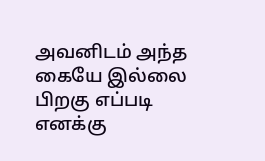அவனிடம் அந்த கையே இல்லை பிறகு எப்படி எனக்கு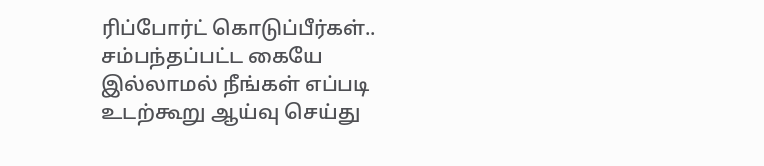ரிப்போர்ட் கொடுப்பீர்கள்.. சம்பந்தப்பட்ட கையே இல்லாமல் நீங்கள் எப்படி உடற்கூறு ஆய்வு செய்து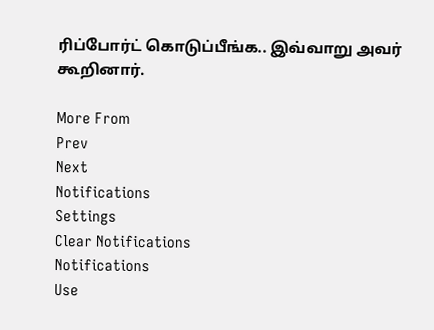ரிப்போர்ட் கொடுப்பீங்க.. இவ்வாறு அவர் கூறினார்.

More From
Prev
Next
Notifications
Settings
Clear Notifications
Notifications
Use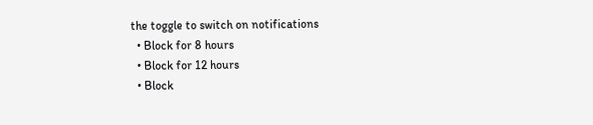the toggle to switch on notifications
  • Block for 8 hours
  • Block for 12 hours
  • Block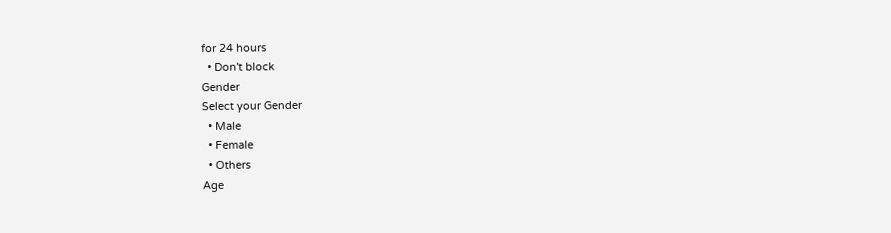for 24 hours
  • Don't block
Gender
Select your Gender
  • Male
  • Female
  • Others
Age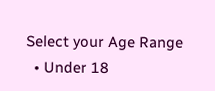Select your Age Range
  • Under 18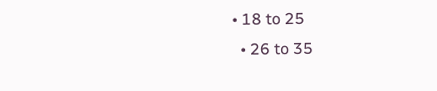• 18 to 25
  • 26 to 35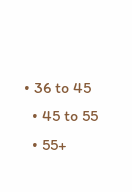• 36 to 45
  • 45 to 55
  • 55+